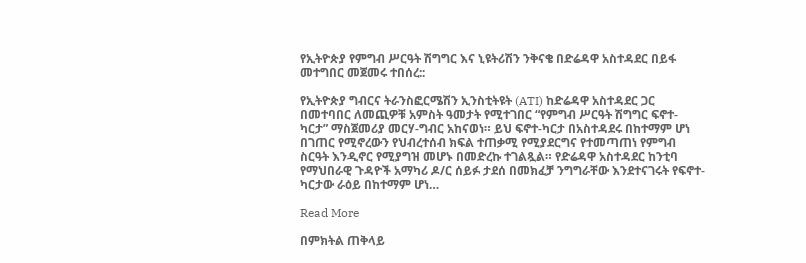የኢትዮጵያ የምግብ ሥርዓት ሽግግር እና ኒዩትሪሽን ንቅናቄ በድሬዳዋ አስተዳደር በይፋ መተግበር መጀመሩ ተበሰረ::

የኢትዮጵያ ግብርና ትራንስፎርሜሽን ኢንስቲትዩት (ATI) ከድሬዳዋ አስተዳደር ጋር በመተባበር ለመጪዎቹ አምስት ዓመታት የሚተገበር “የምግብ ሥርዓት ሽግግር ፍኖተ-ካርታ” ማስጀመሪያ መርሃ-ግብር አከናወነ። ይህ ፍኖተ-ካርታ በአስተዳደሩ በከተማም ሆነ በገጠር የሚኖረውን የህብረተሰብ ክፍል ተጠቃሚ የሚያደርግና የተመጣጠነ የምግብ ስርዓት እንዲኖር የሚያግዝ መሆኑ በመድረኩ ተገልጿል። የድሬዳዋ አስተዳደር ከንቲባ የማህበራዊ ጉዳዮች አማካሪ ዶ/ር ሰይፉ ታደሰ በመክፈቻ ንግግራቸው እንደተናገሩት የፍኖተ-ካርታው ራዕይ በከተማም ሆነ…

Read More

በምክትል ጠቅላይ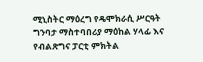ሚኒስትር ማዕረግ የዴሞክራሲ ሥርዓት ግንባታ ማስተባበሪያ ማዕከል ሃላፊ እና የብልጽግና ፓርቲ ምክትል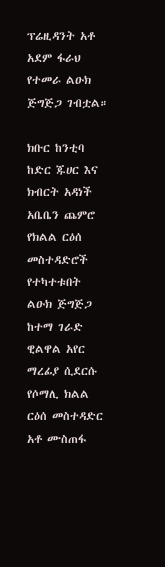ፕሬዚዳንት አቶ አደም ፋራህ የተመራ ልዑክ ጅግጅጋ ገብቷል።

ክቡር ከንቲባ ከድር ጁሀር እና ክብርት አዳነች አቤቤን ጨምሮ የክልል ርዕሰ መስተዳድሮች የተካተቱበት ልዑክ ጅግጅጋ ከተማ ገራድ ዊልዋል አየር ማረፊያ ሲደርሱ የሶማሊ ክልል ርዕሰ መስተዳድር አቶ ሙስጠፋ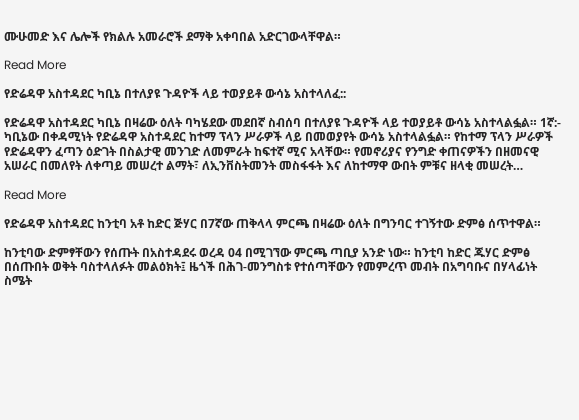ሙሁመድ እና ሌሎች የክልሉ አመራሮች ደማቅ አቀባበል አድርገውላቸዋል።

Read More

የድሬዳዋ አስተዳደር ካቢኔ በተለያዩ ጉዳዮች ላይ ተወያይቶ ውሳኔ አስተላለፈ::

የድሬዳዋ አስተዳደር ካቢኔ በዛሬው ዕለት ባካሄደው መደበኛ ስብሰባ በተለያዩ ጉዳዮች ላይ ተወያይቶ ውሳኔ አስተላልፏል። 1ኛ:- ካቢኔው በቀዳሚነት የድሬዳዋ አስተዳደር ከተማ ፕላን ሥራዎች ላይ በመወያየት ውሳኔ አስተላልፏል። የከተማ ፕላን ሥራዎች የድሬዳዋን ፈጣን ዕድገት በስልታዊ መንገድ ለመምራት ከፍተኛ ሚና አላቸው። የመኖሪያና የንግድ ቀጠናዎችን በዘመናዊ አሠራር በመለየት ለቀጣይ መሠረተ ልማት፣ ለኢንቨስትመንት መስፋፋት እና ለከተማዋ ውበት ምቹና ዘላቂ መሠረት…

Read More

የድሬዳዋ አስተዳደር ከንቲባ አቶ ከድር ጅሃር በ7ኛው ጠቅላላ ምርጫ በዛሬው ዕለት በግንባር ተገኝተው ድምፅ ሰጥተዋል።

ከንቲባው ድምፃቸውን የሰጡት በአስተዳደሩ ወረዳ 04 በሚገኘው ምርጫ ጣቢያ አንድ ነው። ከንቲባ ከድር ጁሃር ድምፅ በሰጡበት ወቅት ባስተላለፉት መልዕክት፤ ዜጎች በሕገ-መንግስቱ የተሰጣቸውን የመምረጥ መብት በአግባቡና በሃላፊነት ስሜት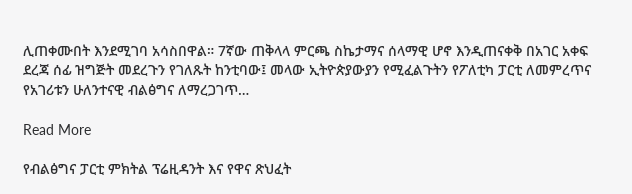ሊጠቀሙበት እንደሚገባ አሳስበዋል። 7ኛው ጠቅላላ ምርጫ ስኬታማና ሰላማዊ ሆኖ እንዲጠናቀቅ በአገር አቀፍ ደረጃ ሰፊ ዝግጅት መደረጉን የገለጹት ከንቲባው፤ መላው ኢትዮጵያውያን የሚፈልጉትን የፖለቲካ ፓርቲ ለመምረጥና የአገሪቱን ሁለንተናዊ ብልፅግና ለማረጋገጥ…

Read More

የብልፅግና ፓርቲ ምክትል ፕሬዚዳንት እና የዋና ጽህፈት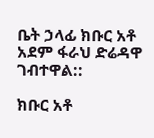ቤት ኃላፊ ክቡር አቶ አደም ፋራህ ድሬዳዋ ገብተዋል::

ክቡር አቶ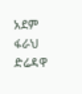አደም ፋራህ ድሬዳዋ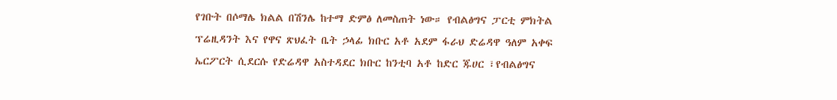የገቡት በሶማሌ ክልል በሽንሌ ከተማ ድምፅ ለመስጠት ነው። የብልፅግና ፓርቲ ምክትል ፕሬዚዳንት እና የዋና ጽህፈት ቤት ኃላፊ ክቡር አቶ አደም ፋራህ ድሬዳዋ ዓለም አቀፍ ኤርፖርት ሲደርሱ የድሬዳዋ አስተዳደር ክቡር ከንቲባ አቶ ከድር ጁሀር ፣የብልፅግና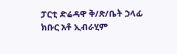ፓርቲ ድሬዳዋ ቅ/ጽ/ቤት ኃላፊ ክቡር አቶ ኢብራሂም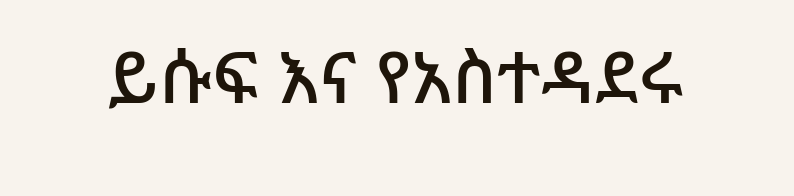ይሱፍ እና የአስተዳደሩ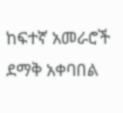ከፍተኛ አመራሮች ደማቅ አቀባበል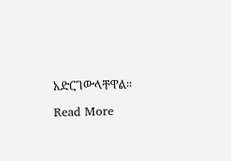አድርገውላቸዋል።

Read More